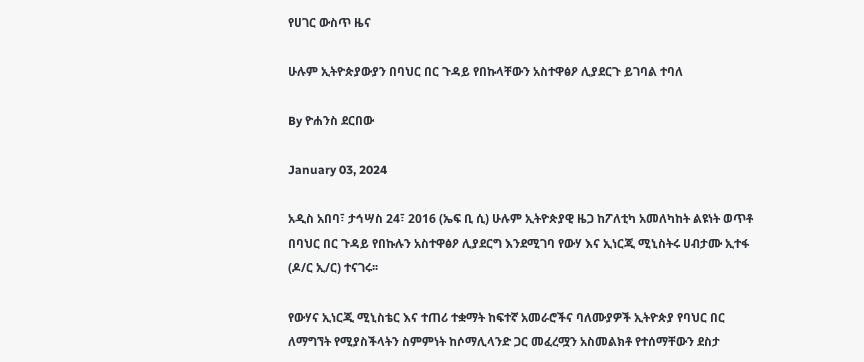የሀገር ውስጥ ዜና

ሁሉም ኢትዮጵያውያን በባህር በር ጉዳይ የበኩላቸውን አስተዋፅዖ ሊያደርጉ ይገባል ተባለ

By ዮሐንስ ደርበው

January 03, 2024

አዲስ አበባ፣ ታኅሣስ 24፣ 2016 (ኤፍ ቢ ሲ) ሁሉም ኢትዮጵያዊ ዜጋ ከፖለቲካ አመለካከት ልዩነት ወጥቶ በባህር በር ጉዳይ የበኩሉን አስተዋፅዖ ሊያደርግ እንደሚገባ የውሃ እና ኢነርጂ ሚኒስትሩ ሀብታሙ ኢተፋ (ዶ/ር ኢ/ር) ተናገሩ፡፡

የውሃና ኢነርጂ ሚኒስቴር እና ተጠሪ ተቋማት ከፍተኛ አመራሮችና ባለሙያዎች ኢትዮጵያ የባህር በር ለማግኘት የሚያስችላትን ስምምነት ከሶማሊላንድ ጋር መፈረሟን አስመልክቶ የተሰማቸውን ደስታ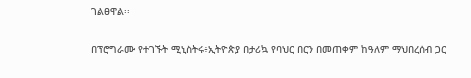ገልፀዋል፡፡

በፕሮግራሙ የተገኙት ሚኒስትሩ፥ኢትዮጵያ በታሪኳ የባህር በርን በመጠቀም ከዓለም ማህበረሰብ ጋር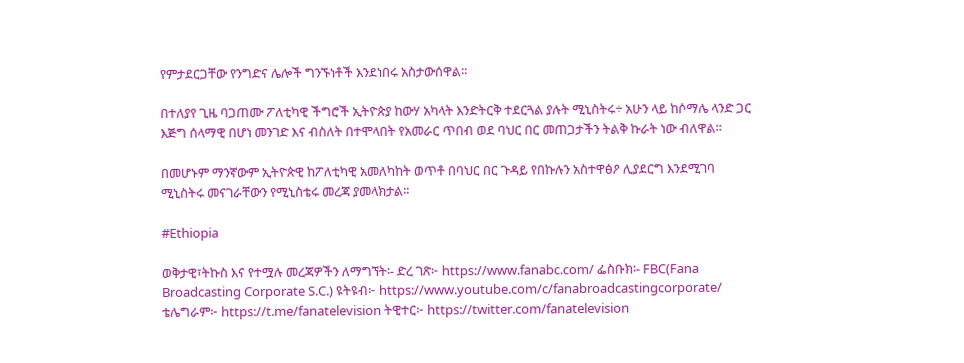የምታደርጋቸው የንግድና ሌሎች ግንኙነቶች እንደነበሩ አስታውሰዋል፡፡

በተለያየ ጊዜ ባጋጠሙ ፖለቲካዊ ችግሮች ኢትዮጵያ ከውሃ አካላት እንድትርቅ ተደርጓል ያሉት ሚኒስትሩ÷ አሁን ላይ ከሶማሌ ላንድ ጋር እጅግ ሰላማዊ በሆነ መንገድ እና ብስለት በተሞላበት የአመራር ጥበብ ወደ ባህር በር መጠጋታችን ትልቅ ኩራት ነው ብለዋል፡፡

በመሆኑም ማንኛውም ኢትዮጵዊ ከፖለቲካዊ አመለካከት ወጥቶ በባህር በር ጉዳይ የበኩሉን አስተዋፅዖ ሊያደርግ እንደሚገባ ሚኒስትሩ መናገራቸውን የሚኒስቴሩ መረጃ ያመላክታል፡፡

#Ethiopia

ወቅታዊ፣ትኩስ እና የተሟሉ መረጃዎችን ለማግኘት፡- ድረ ገጽ፦ https://www.fanabc.com/ ፌስቡክ፡- FBC(Fana Broadcasting Corporate S.C.) ዩትዩብ፦ https://www.youtube.com/c/fanabroadcastingcorporate/ ቴሌግራም፦ https://t.me/fanatelevision ትዊተር፦ https://twitter.com/fanatelevision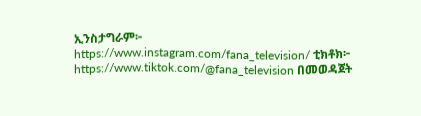ኢንስታግራም፦ https://www.instagram.com/fana_television/ ቲክቶክ፦ https://www.tiktok.com/@fana_television በመወዳጀት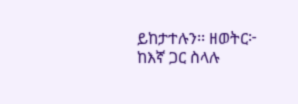ይከታተሉን፡፡ ዘወትር፦ ከእኛ ጋር ስላሉ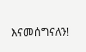እናመሰግናለን!